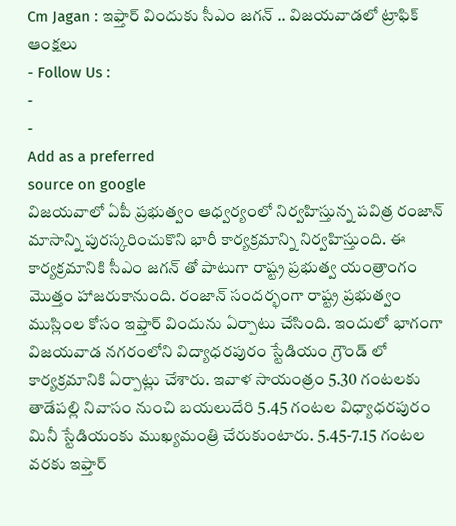Cm Jagan : ఇఫ్తార్ విందుకు సీఎం జగన్ .. విజయవాడలో ట్రాఫిక్ ఆంక్షలు
- Follow Us :
-
-
Add as a preferred
source on google
విజయవాలో ఏపీ ప్రభుత్వం ఆధ్వర్యంలో నిర్వహిస్తున్న పవిత్ర రంజాన్ మాసాన్ని పురస్కరించుకొని భారీ కార్యక్రమాన్ని నిర్వహిస్తుంది. ఈ కార్యక్రమానికి సీఎం జగన్ తో పాటుగా రాష్ట్ర ప్రభుత్వ యంత్రాంగం మొత్తం హాజరుకానుంది. రంజాన్ సందర్భంగా రాష్ట్ర ప్రభుత్వం ముస్లింల కోసం ఇఫ్తార్ విందును ఏర్పాటు చేసింది. ఇందులో భాగంగా విజయవాడ నగరంలోని విద్యాధరపురం స్టేడియం గ్రౌండ్ లో కార్యక్రమానికి ఏర్పాట్లు చేశారు. ఇవాళ సాయంత్రం 5.30 గంటలకు తాడేపల్లి నివాసం నుంచి బయలుదేరి 5.45 గంటల విధ్యాధరపురం మినీ స్టేడియంకు ముఖ్యమంత్రి చేరుకుంటారు. 5.45-7.15 గంటల వరకు ఇఫ్తార్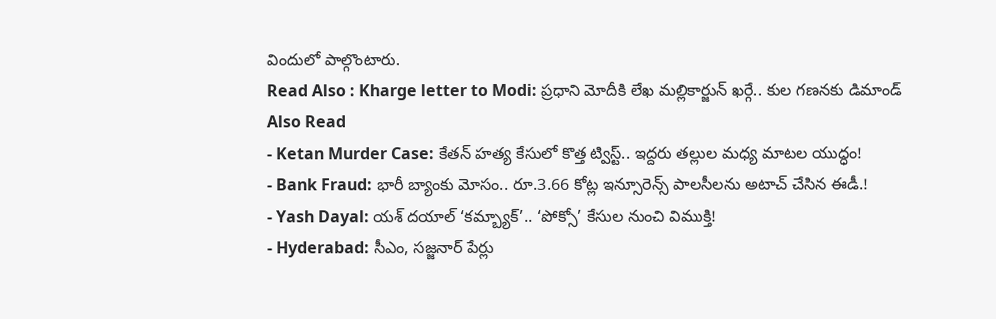విందులో పాల్గొంటారు.
Read Also : Kharge letter to Modi: ప్రధాని మోదీకి లేఖ మల్లికార్జున్ ఖర్గే.. కుల గణనకు డిమాండ్
Also Read
- Ketan Murder Case: కేతన్ హత్య కేసులో కొత్త ట్విస్ట్.. ఇద్దరు తల్లుల మధ్య మాటల యుద్ధం!
- Bank Fraud: భారీ బ్యాంకు మోసం.. రూ.3.66 కోట్ల ఇన్సూరెన్స్ పాలసీలను అటాచ్ చేసిన ఈడీ.!
- Yash Dayal: యశ్ దయాల్ ‘కమ్బ్యాక్’.. ‘పోక్సో’ కేసుల నుంచి విముక్తి!
- Hyderabad: సీఎం, సజ్జనార్ పేర్లు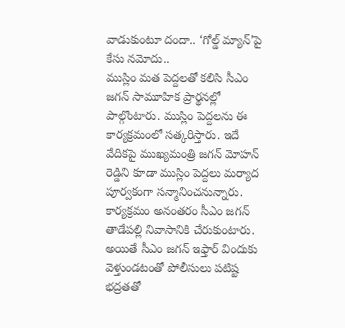వాడుకుంటూ దందా.. ‘గోల్డ్ మ్యాన్’పై కేసు నమోదు..
ముస్లిం మత పెద్దలతో కలిసి సీఎం జగన్ సామూహిక ప్రార్థనల్లో పాల్గొంటారు. ముస్లిం పెద్దలను ఈ కార్యక్రమంలో సత్కరిస్తారు. ఇదే వేదికపై ముఖ్యమంత్రి జగన్ మోహన్ రెడ్డిని కూడా ముస్లిం పెద్దలు మర్యాద పూర్వకంగా సన్మానించనున్నారు. కార్యక్రమం అనంతరం సీఎం జగన్ తాడేపల్లి నివాసానికి చేరుకుంటారు. అయితే సీఎం జగన్ ఇఫ్తార్ విందుకు వెళ్తుండటంతో పోలీసులు పటిష్ట భద్రతతో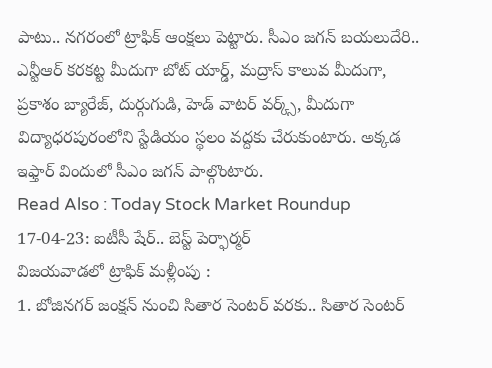పాటు.. నగరంలో ట్రాఫిక్ ఆంక్షలు పెట్టారు. సీఎం జగన్ బయలుదేరి.. ఎన్టీఆర్ కరకట్ట మీదుగా బోట్ యార్డ్, మద్రాస్ కాలువ మీదుగా, ప్రకాశం బ్యారేజ్, దుర్గుగుడి, హెడ్ వాటర్ వర్క్స్, మీదుగా విద్యాధరపురంలోని స్టేడియం స్థలం వద్దకు చేరుకుంటారు. అక్కడ ఇఫ్తార్ విందులో సీఎం జగన్ పాల్గొంటారు.
Read Also : Today Stock Market Roundup 17-04-23: ఐటీసీ షేర్.. బెస్ట్ పెర్ఫార్మర్
విజయవాడలో ట్రాఫిక్ మళ్లీంపు :
1. బోజినగర్ జంక్షన్ నుంచి సితార సెంటర్ వరకు.. సితార సెంటర్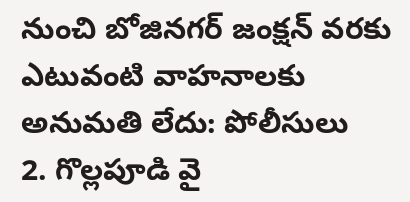నుంచి బోజినగర్ జంక్షన్ వరకు ఎటువంటి వాహనాలకు అనుమతి లేదు: పోలీసులు
2. గొల్లపూడి వై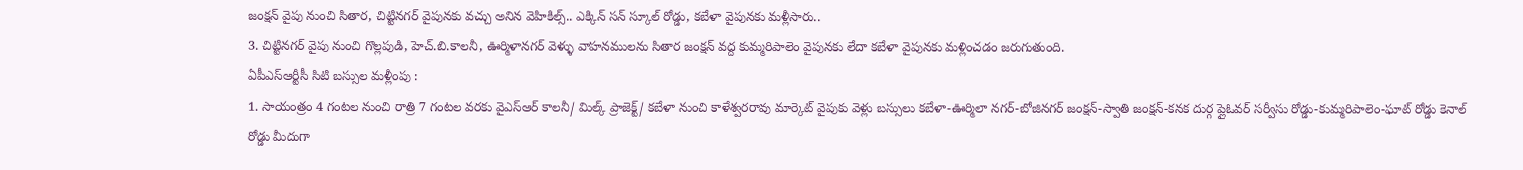జంక్షన్ వైపు నుంచి సితార, చిట్టినగర్ వైపునకు వచ్చు అనిన వెహికిల్స్.. ఎక్కిన్ సన్ స్కూల్ రోడ్డు, కబేళా వైపునకు మళ్లీసారు..
3. చిట్టినగర్ వైపు నుంచి గొల్లపుడి, హెచ్.బి.కాలనీ, ఊర్మిళానగర్ వెళ్ళు వాహనములను సితార జంక్షన్ వద్ద కుమ్మరిపాలెం వైపునకు లేదా కబేళా వైపునకు మళ్లించడం జరుగుతుంది.
ఏపీఎస్ఆర్టీసీ సిటి బస్సుల మళ్లీంపు :
1. సాయంత్రం 4 గంటల నుంచి రాత్రి 7 గంటల వరకు వైఎస్ఆర్ కాలనీ/ మిల్క్ ప్రాజెక్ట్/ కబేళా నుంచి కాళేశ్వరరావు మార్కెట్ వైపుకు వెళ్లు బస్సులు కబేళా-ఊర్మిలా నగర్-బోజినగర్ జంక్షన్-స్వాతి జంక్షన్-కనక దుర్గ ప్లైఓవర్ సర్వీసు రోడ్డు-కుమ్మరిపాలెం-ఘాట్ రోడ్డు కెనాల్ రోడ్డు మీదుగా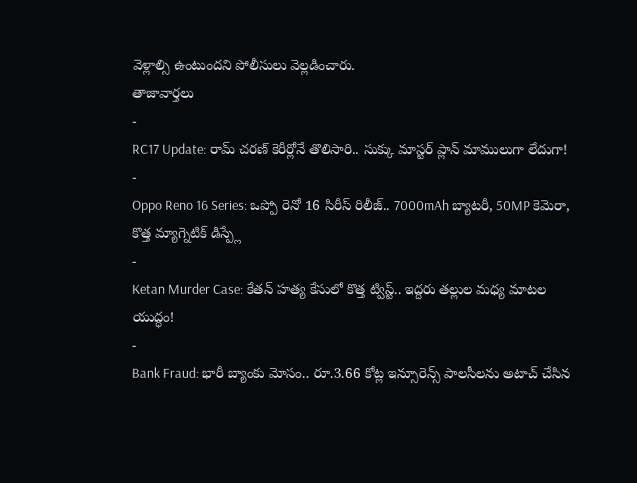వెళ్లాల్సి ఉంటుందని పోలీసులు వెల్లడించారు.
తాజావార్తలు
-
RC17 Update: రామ్ చరణ్ కెరీర్లోనే తొలిసారి.. సుక్కు మాస్టర్ ప్లాన్ మాములుగా లేదుగా!
-
Oppo Reno 16 Series: ఒప్పో రెనో 16 సిరీస్ రిలీజ్.. 7000mAh బ్యాటరీ, 50MP కెమెరా, కొత్త మ్యాగ్నెటిక్ డిస్ప్లే
-
Ketan Murder Case: కేతన్ హత్య కేసులో కొత్త ట్విస్ట్.. ఇద్దరు తల్లుల మధ్య మాటల యుద్ధం!
-
Bank Fraud: భారీ బ్యాంకు మోసం.. రూ.3.66 కోట్ల ఇన్సూరెన్స్ పాలసీలను అటాచ్ చేసిన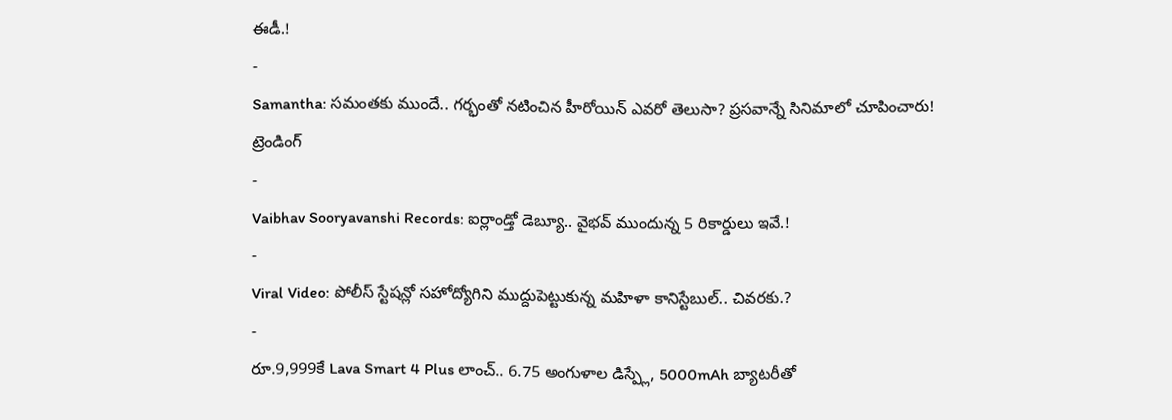ఈడీ.!
-
Samantha: సమంతకు ముందే.. గర్భంతో నటించిన హీరోయిన్ ఎవరో తెలుసా? ప్రసవాన్నే సినిమాలో చూపించారు!
ట్రెండింగ్
-
Vaibhav Sooryavanshi Records: ఐర్లాండ్తో డెబ్యూ.. వైభవ్ ముందున్న 5 రికార్డులు ఇవే.!
-
Viral Video: పోలీస్ స్టేషన్లో సహోద్యోగిని ముద్దుపెట్టుకున్న మహిళా కానిస్టేబుల్.. చివరకు.?
-
రూ.9,999కే Lava Smart 4 Plus లాంచ్.. 6.75 అంగుళాల డిస్ప్లే, 5000mAh బ్యాటరీతో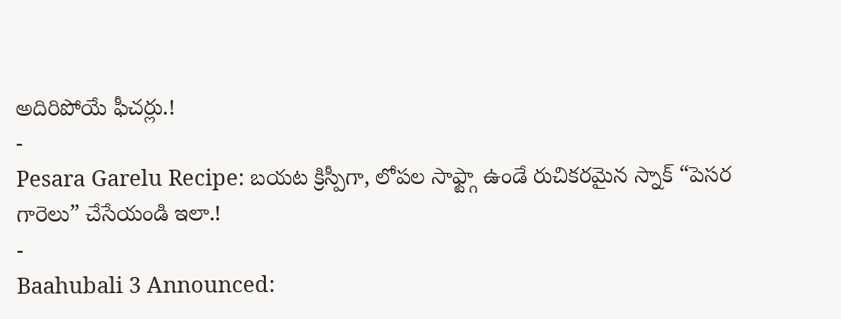అదిరిపోయే ఫీచర్లు.!
-
Pesara Garelu Recipe: బయట క్రిస్పీగా, లోపల సాఫ్ట్గా ఉండే రుచికరమైన స్నాక్ “పెసర గారెలు” చేసేయండి ఇలా.!
-
Baahubali 3 Announced: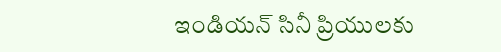ఇండియన్ సినీ ప్రియులకు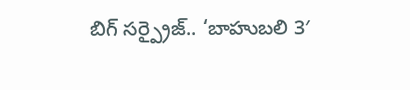బిగ్ సర్ప్రైజ్.. ‘బాహుబలి 3′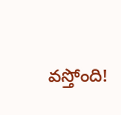వస్తోంది!